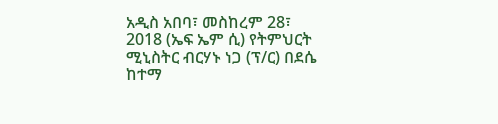አዲስ አበባ፣ መስከረም 28፣ 2018 (ኤፍ ኤም ሲ) የትምህርት ሚኒስትር ብርሃኑ ነጋ (ፕ/ር) በደሴ ከተማ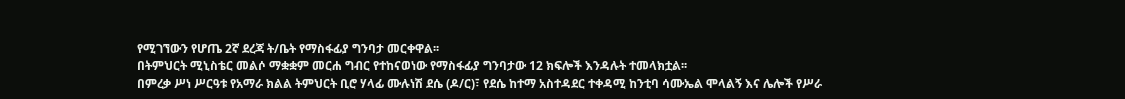የሚገኘውን የሆጤ 2ኛ ደረጃ ት/ቤት የማስፋፊያ ግንባታ መርቀዋል፡፡
በትምህርት ሚኒስቴር መልሶ ማቋቋም መርሐ ግብር የተከናወነው የማስፋፊያ ግንባታው 12 ክፍሎች እንዳሉት ተመላክቷል፡፡
በምረቃ ሥነ ሥርዓቱ የአማራ ክልል ትምህርት ቢሮ ሃላፊ ሙሉነሽ ደሴ (ዶ/ር)፣ የደሴ ከተማ አስተዳደር ተቀዳሚ ከንቲባ ሳሙኤል ሞላልኝ እና ሌሎች የሥራ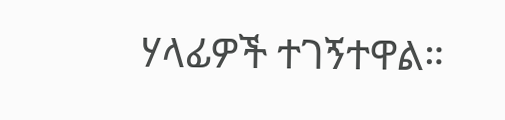ሃላፊዎች ተገኝተዋል።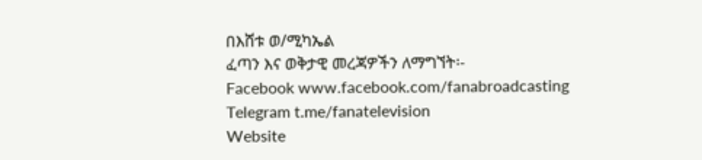በእሸቱ ወ/ሚካኤል
ፈጣን እና ወቅታዊ መረጃዎችን ለማግኘት፡-
Facebook www.facebook.com/fanabroadcasting
Telegram t.me/fanatelevision
Website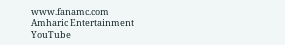www.fanamc.com
Amharic Entertainment YouTube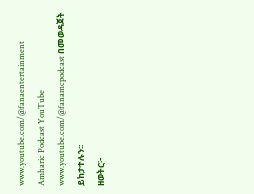www.youtube.com/@fanaentertainment
Amharic Podcast YouTube www.youtube.com/@fanamcpodcast በመወዳጀት ይከታተሉን፡፡
ዘወትር፦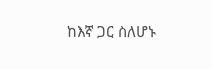ከእኛ ጋር ስለሆኑ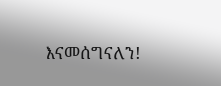እናመሰግናለን!